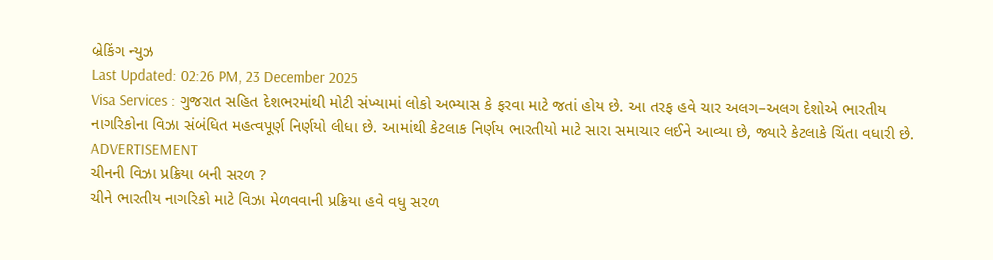બ્રેકિંગ ન્યુઝ
Last Updated: 02:26 PM, 23 December 2025
Visa Services : ગુજરાત સહિત દેશભરમાંથી મોટી સંખ્યામાં લોકો અભ્યાસ કે ફરવા માટે જતાં હોય છે. આ તરફ હવે ચાર અલગ–અલગ દેશોએ ભારતીય નાગરિકોના વિઝા સંબંધિત મહત્વપૂર્ણ નિર્ણયો લીધા છે. આમાંથી કેટલાક નિર્ણય ભારતીયો માટે સારા સમાચાર લઈને આવ્યા છે, જ્યારે કેટલાકે ચિંતા વધારી છે.
ADVERTISEMENT
ચીનની વિઝા પ્રક્રિયા બની સરળ ?
ચીને ભારતીય નાગરિકો માટે વિઝા મેળવવાની પ્રક્રિયા હવે વધુ સરળ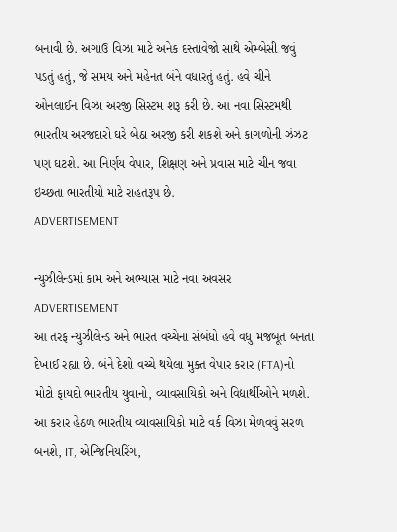બનાવી છે. અગાઉ વિઝા માટે અનેક દસ્તાવેજો સાથે એમ્બેસી જવું પડતું હતું, જે સમય અને મહેનત બંને વધારતું હતું. હવે ચીને ઓનલાઈન વિઝા અરજી સિસ્ટમ શરૂ કરી છે. આ નવા સિસ્ટમથી ભારતીય અરજદારો ઘરે બેઠા અરજી કરી શકશે અને કાગળોની ઝંઝટ પણ ઘટશે. આ નિર્ણય વેપાર, શિક્ષણ અને પ્રવાસ માટે ચીન જવા ઇચ્છતા ભારતીયો માટે રાહતરૂપ છે.
ADVERTISEMENT

ન્યુઝીલેન્ડમાં કામ અને અભ્યાસ માટે નવા અવસર
ADVERTISEMENT
આ તરફ ન્યુઝીલેન્ડ અને ભારત વચ્ચેના સંબંધો હવે વધુ મજબૂત બનતા દેખાઈ રહ્યા છે. બંને દેશો વચ્ચે થયેલા મુક્ત વેપાર કરાર (FTA)નો મોટો ફાયદો ભારતીય યુવાનો, વ્યાવસાયિકો અને વિદ્યાર્થીઓને મળશે. આ કરાર હેઠળ ભારતીય વ્યાવસાયિકો માટે વર્ક વિઝા મેળવવું સરળ બનશે, IT, એન્જિનિયરિંગ,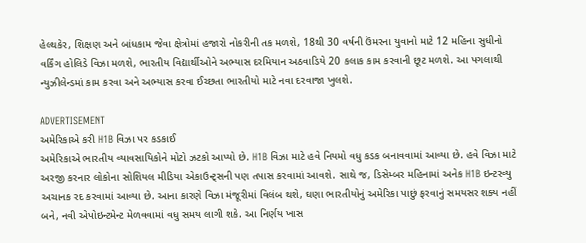હેલ્થકેર, શિક્ષણ અને બાંધકામ જેવા ક્ષેત્રોમાં હજારો નોકરીની તક મળશે, 18થી 30 વર્ષની ઉંમરના યુવાનો માટે 12 મહિના સુધીનો વર્કિંગ હોલિડે વિઝા મળશે, ભારતીય વિદ્યાર્થીઓને અભ્યાસ દરમિયાન અઠવાડિયે 20 કલાક કામ કરવાની છૂટ મળશે. આ પગલાથી ન્યુઝીલેન્ડમાં કામ કરવા અને અભ્યાસ કરવા ઈચ્છતા ભારતીયો માટે નવા દરવાજા ખુલશે.

ADVERTISEMENT
અમેરિકાએ કરી H1B વિઝા પર કડકાઈ
અમેરિકાએ ભારતીય વ્યાવસાયિકોને મોટો ઝટકો આપ્યો છે. H1B વિઝા માટે હવે નિયમો વધુ કડક બનાવવામાં આવ્યા છે. હવે વિઝા માટે અરજી કરનાર લોકોના સોશિયલ મીડિયા એકાઉન્ટ્સની પણ તપાસ કરવામાં આવશે. સાથે જ, ડિસેમ્બર મહિનામાં અનેક H1B ઇન્ટરવ્યુ અચાનક રદ કરવામાં આવ્યા છે. આના કારણે વિઝા મંજૂરીમાં વિલંબ થશે, ઘણા ભારતીયોનું અમેરિકા પાછું ફરવાનું સમયસર શક્ય નહીં બને, નવી એપોઇન્ટમેન્ટ મેળવવામાં વધુ સમય લાગી શકે. આ નિર્ણય ખાસ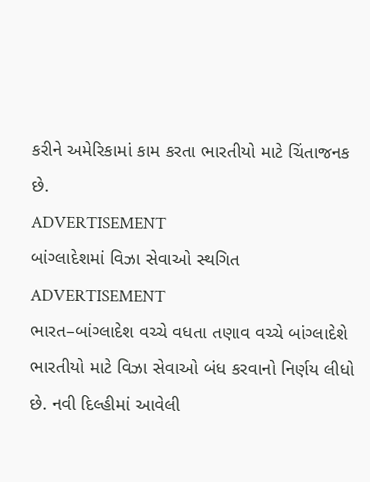કરીને અમેરિકામાં કામ કરતા ભારતીયો માટે ચિંતાજનક છે.
ADVERTISEMENT
બાંગ્લાદેશમાં વિઝા સેવાઓ સ્થગિત
ADVERTISEMENT
ભારત–બાંગ્લાદેશ વચ્ચે વધતા તણાવ વચ્ચે બાંગ્લાદેશે ભારતીયો માટે વિઝા સેવાઓ બંધ કરવાનો નિર્ણય લીધો છે. નવી દિલ્હીમાં આવેલી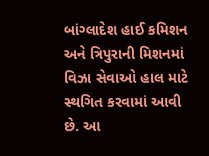બાંગ્લાદેશ હાઈ કમિશન અને ત્રિપુરાની મિશનમાં વિઝા સેવાઓ હાલ માટે સ્થગિત કરવામાં આવી છે. આ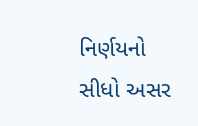નિર્ણયનો સીધો અસર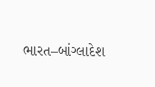ભારત–બાંગ્લાદેશ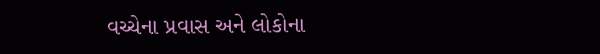વચ્ચેના પ્રવાસ અને લોકોના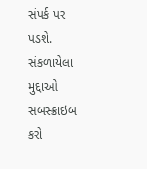સંપર્ક પર પડશે.
સંકળાયેલા મુદ્દાઓ
સબસ્ક્રાઇબ કરો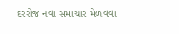દરરોજ નવા સમાચાર મેળવવા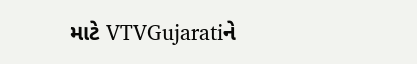માટે VTVGujaratiને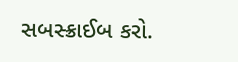સબસ્ક્રાઈબ કરો.